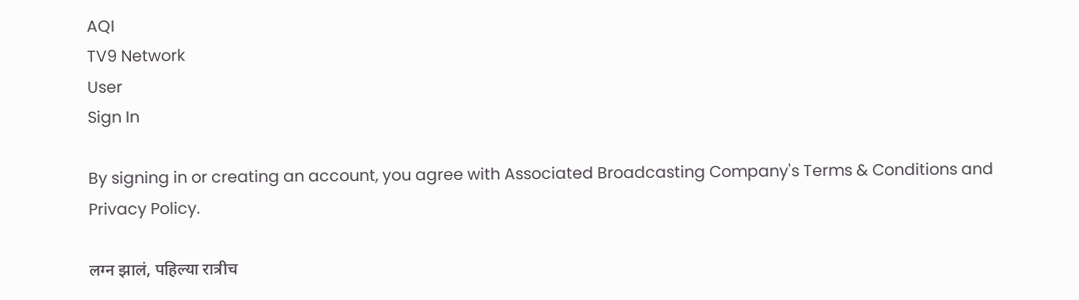AQI
TV9 Network
User
Sign In

By signing in or creating an account, you agree with Associated Broadcasting Company's Terms & Conditions and Privacy Policy.

लग्न झालं, पहिल्या रात्रीच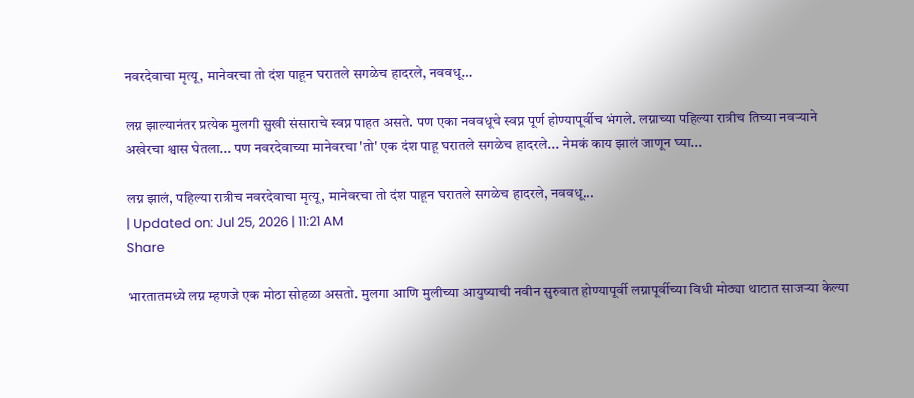नवरदेवाचा मृत्यू, मानेवरचा तो दंश पाहून घरातले सगळेच हादरले, नववधू…

लग्न झाल्यानंतर प्रत्येक मुलगी सुखी संसाराचे स्वप्न पाहत असते. पण एका नववधूचे स्वप्न पूर्ण होण्यापूर्वीच भंगले. लग्नाच्या पहिल्या रात्रीच तिच्या नवऱ्याने अखेरचा श्वास घेतला... पण नवरदेवाच्या मानेवरचा 'तो' एक दंश पाहू घरातले सगळेच हादरले... नेमकं काय झालं जाणून घ्या...

लग्न झालं, पहिल्या रात्रीच नवरदेवाचा मृत्यू, मानेवरचा तो दंश पाहून घरातले सगळेच हादरले, नववधू...
| Updated on: Jul 25, 2026 | 11:21 AM
Share

भारतातमध्ये लग्न म्हणजे एक मोठा सोहळा असतो. मुलगा आणि मुलीच्या आयुष्याची नवीन सुरुवात होण्यापूर्वी लग्नापूर्वीच्या विधी मोठ्या थाटात साजऱ्या केल्या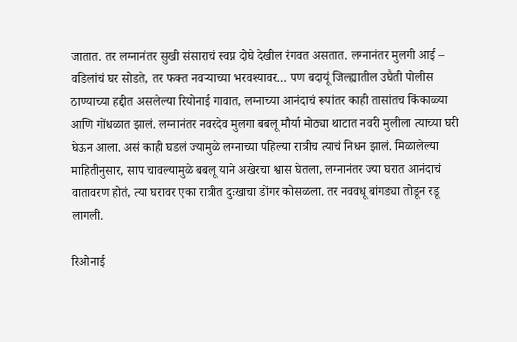जातात. तर लग्नानंतर सुखी संसाराचं स्वप्न दोघे देखील रंगवत असतात. लग्नानंतर मुलगी आई – वडिलांचं घर सोडते, तर फक्त नवऱ्याच्या भरवश्यावर… पण बदायूं जिल्ह्यातील उघैती पोलीस ठाण्याच्या हद्दीत असलेल्या रियोनाई गावात, लग्नाच्या आनंदाचं रूपांतर काही तासांतच किंकाळ्या आणि गोंधळात झालं. लग्नानंतर नवरदेव मुलगा बबलू मौर्या मोठ्या थाटात नवरी मुलीला त्याच्या घरी घेऊन आला. असं काही घडलं ज्यामुळे लग्नाच्या पहिल्या रात्रीच त्याचं निधन झालं. मिळालेल्या माहितीनुसार, साप चावल्यामुळे बबलू याने अखेरचा श्वास घेतला, लग्नानंतर ज्या घरात आनंदाचं वातावरण होतं, त्या घरावर एका रात्रीत दुःखाचा डोंगर कोसळला. तर नववधू बांगड्या तोडून रडू लागली.

रिओनाई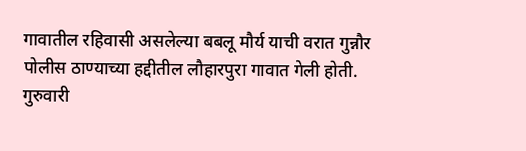गावातील रहिवासी असलेल्या बबलू मौर्य याची वरात गुन्नौर पोलीस ठाण्याच्या हद्दीतील लौहारपुरा गावात गेली होती. गुरुवारी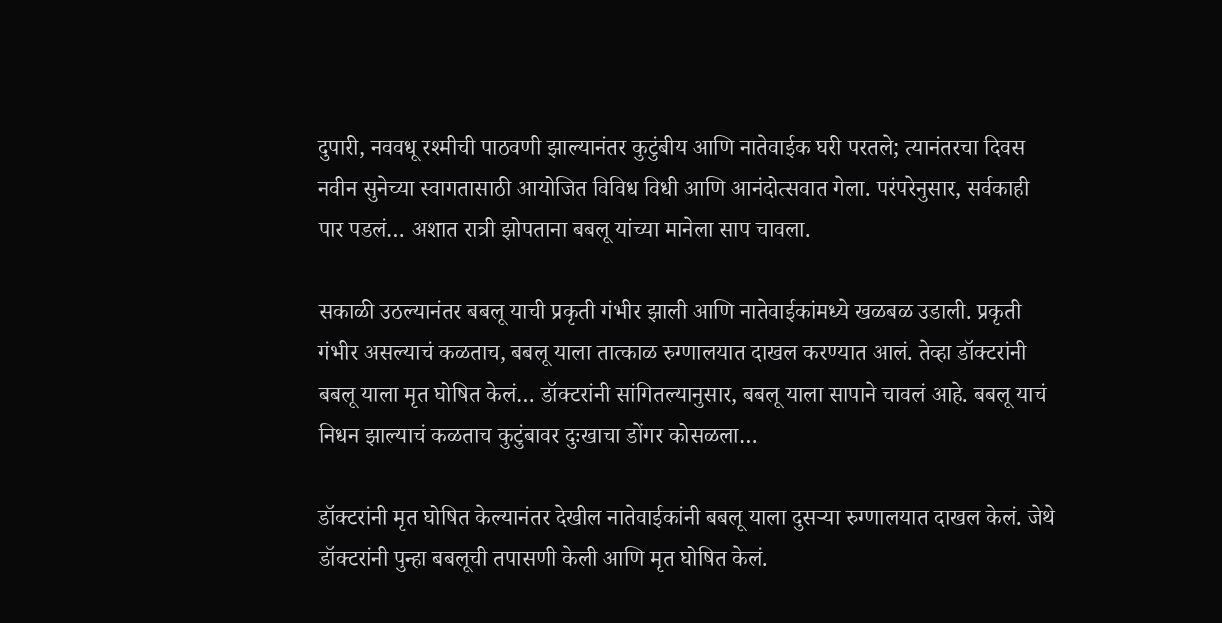दुपारी, नववधू रश्मीची पाठवणी झाल्यानंतर कुटुंबीय आणि नातेवाईक घरी परतले; त्यानंतरचा दिवस नवीन सुनेच्या स्वागतासाठी आयोजित विविध विधी आणि आनंदोत्सवात गेला. परंपरेनुसार, सर्वकाही पार पडलं… अशात रात्री झोपताना बबलू यांच्या मानेला साप चावला.

सकाळी उठल्यानंतर बबलू याची प्रकृती गंभीर झाली आणि नातेवाईकांमध्ये खळबळ उडाली. प्रकृती गंभीर असल्याचं कळताच, बबलू याला तात्काळ रुग्णालयात दाखल करण्यात आलं. तेव्हा डॉक्टरांनी बबलू याला मृत घोषित केलं… डॉक्टरांनी सांगितल्यानुसार, बबलू याला सापाने चावलं आहे. बबलू याचं निधन झाल्याचं कळताच कुटुंबावर दुःखाचा डोंगर कोसळला…

डॉक्टरांनी मृत घोषित केल्यानंतर देखील नातेवाईकांनी बबलू याला दुसऱ्या रुग्णालयात दाखल केलं. जेथे डॉक्टरांनी पुन्हा बबलूची तपासणी केली आणि मृत घोषित केलं.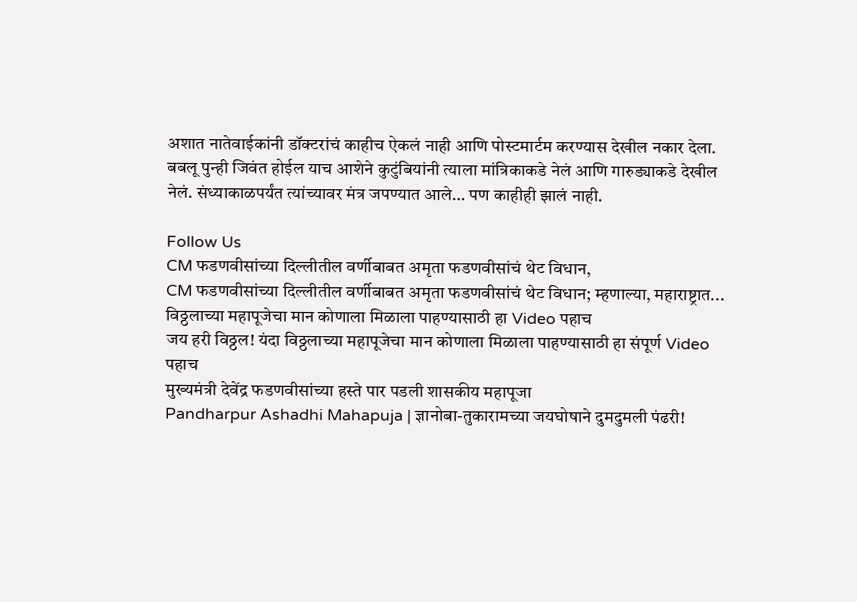अशात नातेवाईकांनी डॉक्टरांचं काहीच ऐकलं नाही आणि पोस्टमार्टम करण्यास देखील नकार देला. बबलू पुन्ही जिवंत होईल याच आशेने कुटुंबियांनी त्याला मांत्रिकाकडे नेलं आणि गारुड्याकडे देखील नेलं. संध्याकाळपर्यंत त्यांच्यावर मंत्र जपण्यात आले… पण काहीही झालं नाही.

Follow Us
CM फडणवीसांच्या दिल्लीतील वर्णीबाबत अमृता फडणवीसांचं थेट विधान,
CM फडणवीसांच्या दिल्लीतील वर्णीबाबत अमृता फडणवीसांचं थेट विधान; म्हणाल्या, महाराष्ट्रात...
विठ्ठलाच्या महापूजेचा मान कोणाला मिळाला पाहण्यासाठी हा Video पहाच
जय हरी विठ्ठल! यंदा विठ्ठलाच्या महापूजेचा मान कोणाला मिळाला पाहण्यासाठी हा संपूर्ण Video पहाच
मुख्यमंत्री देवेंद्र फडणवीसांच्या हस्ते पार पडली शासकीय महापूजा
Pandharpur Ashadhi Mahapuja | ज्ञानोबा-तुकारामच्या जयघोषाने दुमदुमली पंढरी!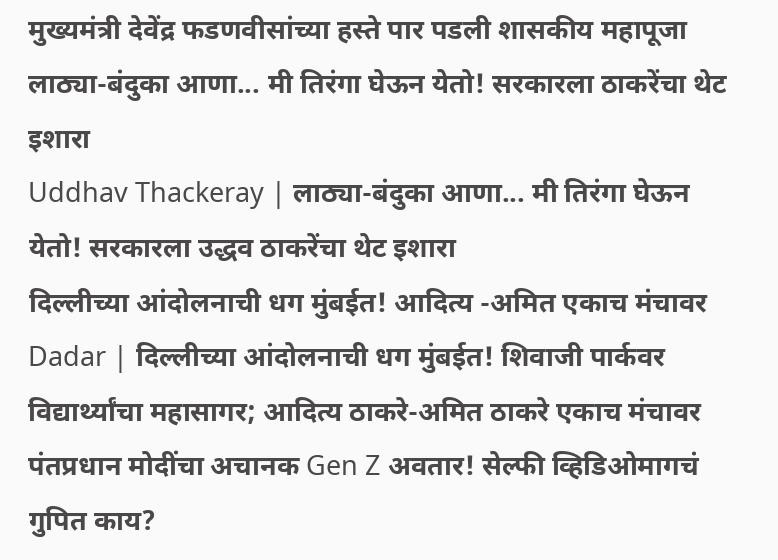मुख्यमंत्री देवेंद्र फडणवीसांच्या हस्ते पार पडली शासकीय महापूजा
लाठ्या-बंदुका आणा... मी तिरंगा घेऊन येतो! सरकारला ठाकरेंचा थेट इशारा
Uddhav Thackeray | लाठ्या-बंदुका आणा... मी तिरंगा घेऊन येतो! सरकारला उद्धव ठाकरेंचा थेट इशारा
दिल्लीच्या आंदोलनाची धग मुंबईत! आदित्य -अमित एकाच मंचावर
Dadar | दिल्लीच्या आंदोलनाची धग मुंबईत! शिवाजी पार्कवर विद्यार्थ्यांचा महासागर; आदित्य ठाकरे-अमित ठाकरे एकाच मंचावर
पंतप्रधान मोदींचा अचानक Gen Z अवतार! सेल्फी व्हिडिओमागचं गुपित काय?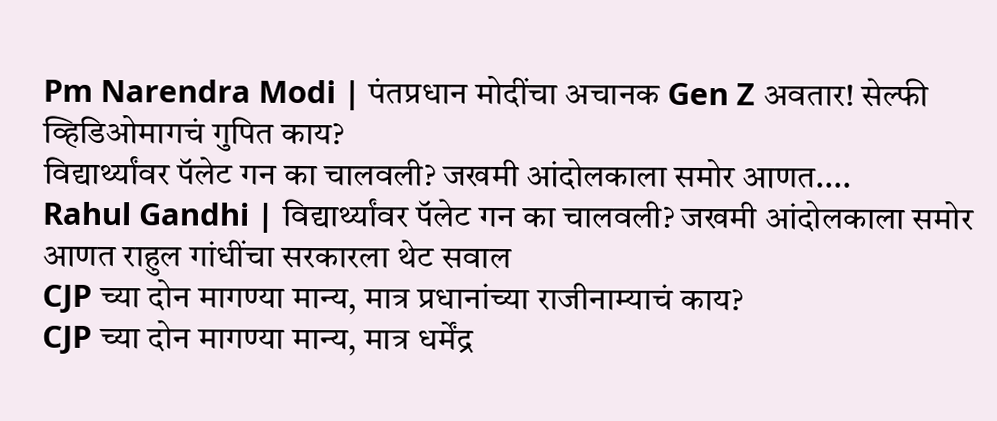Pm Narendra Modi | पंतप्रधान मोदींचा अचानक Gen Z अवतार! सेल्फी व्हिडिओमागचं गुपित काय?
विद्यार्थ्यांवर पॅलेट गन का चालवली? जखमी आंदोलकाला समोर आणत....
Rahul Gandhi | विद्यार्थ्यांवर पॅलेट गन का चालवली? जखमी आंदोलकाला समोर आणत राहुल गांधींचा सरकारला थेट सवाल
CJP च्या दोन मागण्या मान्य, मात्र प्रधानांच्या राजीनाम्याचं काय?
CJP च्या दोन मागण्या मान्य, मात्र धर्मेंद्र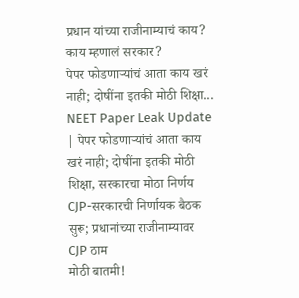प्रधान यांच्या राजीनाम्याचं काय? काय म्हणालं सरकार?
पेपर फोडणाऱ्यांचं आता काय खरं नाही; दोषींना इतकी मोठी शिक्षा...
NEET Paper Leak Update | पेपर फोडणाऱ्यांचं आता काय खरं नाही; दोषींना इतकी मोठी शिक्षा, सरकारचा मोठा निर्णय
CJP-सरकारची निर्णायक बैठक सुरू; प्रधानांच्या राजीनाम्यावर CJP ठाम
मोठी बातमी!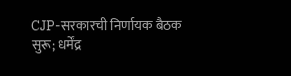CJP-सरकारची निर्णायक बैठक सुरू; धर्मेंद्र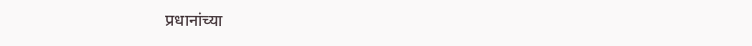प्रधानांच्या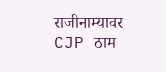राजीनाम्यावर CJP ठाम